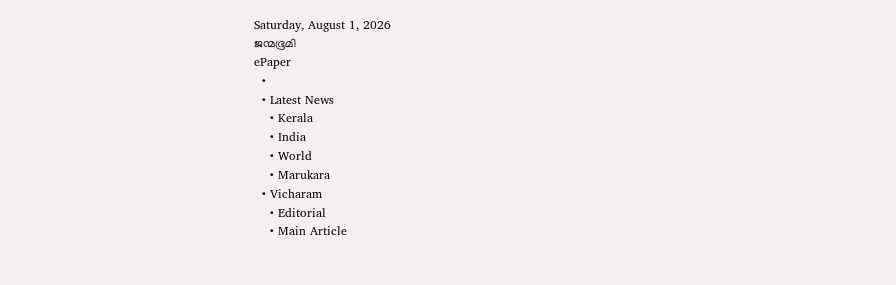Saturday, August 1, 2026
ജന്മഭൂമി
ePaper
  •
  • Latest News
    • Kerala
    • India
    • World
    • Marukara
  • Vicharam
    • Editorial
    • Main Article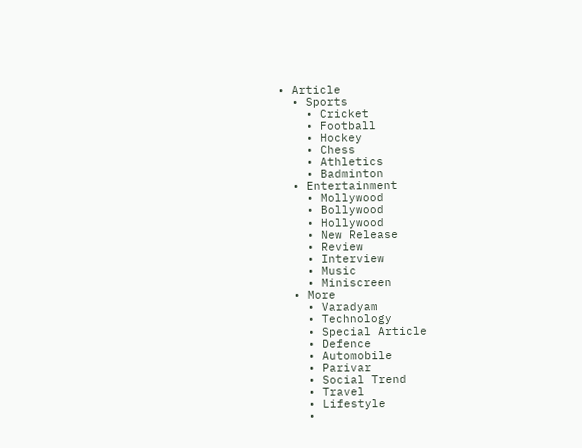• Article
  • Sports
    • Cricket
    • Football
    • Hockey
    • Chess
    • Athletics
    • Badminton
  • Entertainment
    • Mollywood
    • Bollywood
    • Hollywood
    • New Release
    • Review
    • Interview
    • Music
    • Miniscreen
  • More
    • Varadyam
    • Technology
    • Special Article
    • Defence
    • Automobile
    • Parivar
    • Social Trend
    • Travel
    • Lifestyle
    •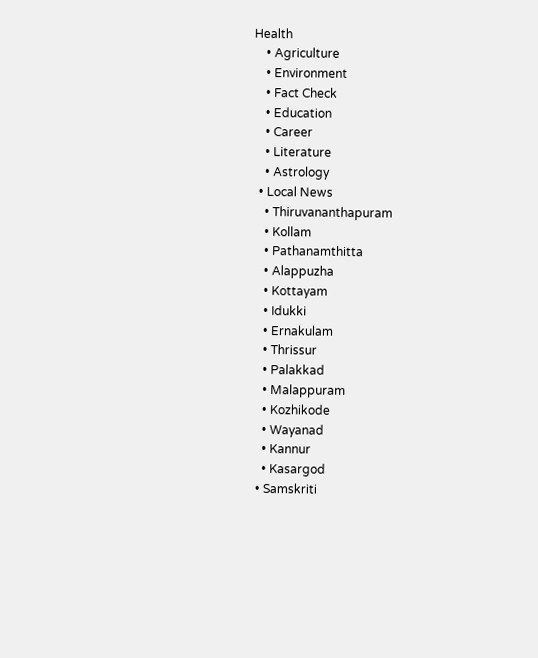Health
    • Agriculture
    • Environment
    • Fact Check
    • Education
    • Career
    • Literature
    • Astrology
  • Local News
    • Thiruvananthapuram
    • Kollam
    • Pathanamthitta
    • Alappuzha
    • Kottayam
    • Idukki
    • Ernakulam
    • Thrissur
    • Palakkad
    • Malappuram
    • Kozhikode
    • Wayanad
    • Kannur
    • Kasargod
  • Samskriti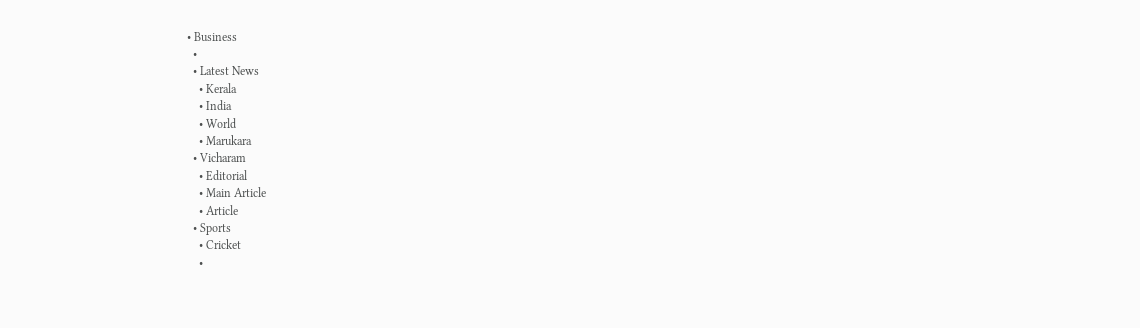• Business
  •
  • Latest News
    • Kerala
    • India
    • World
    • Marukara
  • Vicharam
    • Editorial
    • Main Article
    • Article
  • Sports
    • Cricket
    •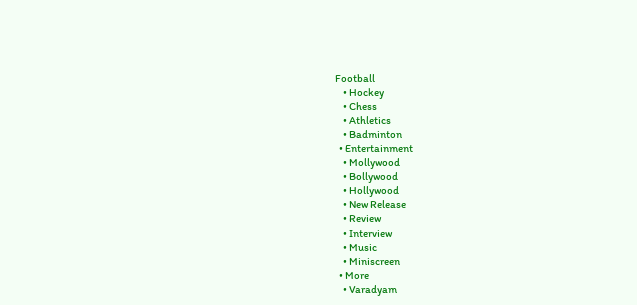Football
    • Hockey
    • Chess
    • Athletics
    • Badminton
  • Entertainment
    • Mollywood
    • Bollywood
    • Hollywood
    • New Release
    • Review
    • Interview
    • Music
    • Miniscreen
  • More
    • Varadyam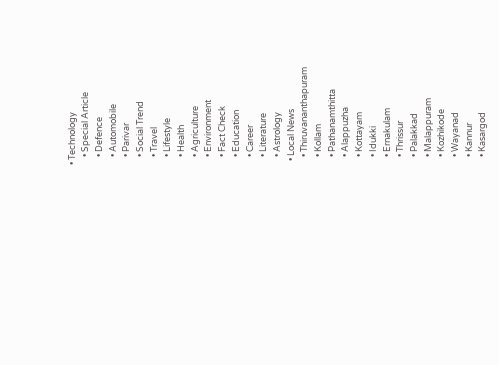• Technology
    • Special Article
    • Defence
    • Automobile
    • Parivar
    • Social Trend
    • Travel
    • Lifestyle
    • Health
    • Agriculture
    • Environment
    • Fact Check
    • Education
    • Career
    • Literature
    • Astrology
  • Local News
    • Thiruvananthapuram
    • Kollam
    • Pathanamthitta
    • Alappuzha
    • Kottayam
    • Idukki
    • Ernakulam
    • Thrissur
    • Palakkad
    • Malappuram
    • Kozhikode
    • Wayanad
    • Kannur
    • Kasargod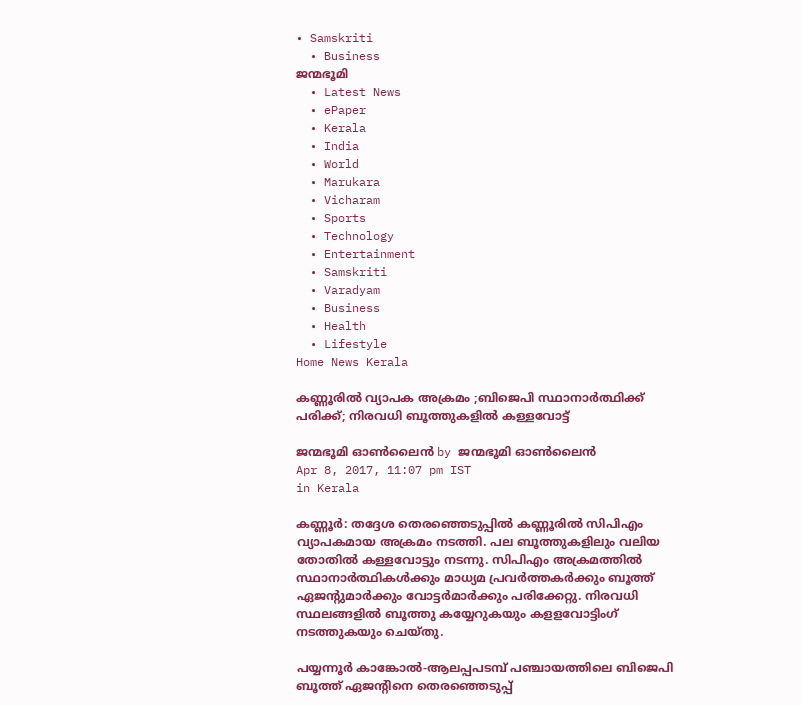• Samskriti
  • Business
ജന്മഭൂമി
  • Latest News
  • ePaper
  • Kerala
  • India
  • World
  • Marukara
  • Vicharam
  • Sports
  • Technology
  • Entertainment
  • Samskriti
  • Varadyam
  • Business
  • Health
  • Lifestyle
Home News Kerala

കണ്ണൂരില്‍ വ്യാപക അക്രമം ;ബിജെപി സ്ഥാനാര്‍ത്ഥിക്ക് പരിക്ക്; നിരവധി ബൂത്തുകളില്‍ കള്ളവോട്ട്

ജന്മഭൂമി ഓണ്‍ലൈന്‍ by ജന്മഭൂമി ഓണ്‍ലൈന്‍
Apr 8, 2017, 11:07 pm IST
in Kerala

കണ്ണൂര്‍: തദ്ദേശ തെരഞ്ഞെടുപ്പില്‍ കണ്ണൂരില്‍ സിപിഎം വ്യാപകമായ അക്രമം നടത്തി. പല ബൂത്തുകളിലും വലിയ തോതില്‍ കള്ളവോട്ടും നടന്നു. സിപിഎം അക്രമത്തില്‍ സ്ഥാനാര്‍ത്ഥികള്‍ക്കും മാധ്യമ പ്രവര്‍ത്തകര്‍ക്കും ബൂത്ത് ഏജന്റുമാര്‍ക്കും വോട്ടര്‍മാര്‍ക്കും പരിക്കേറ്റു. നിരവധി സ്ഥലങ്ങളില്‍ ബൂത്തു കയ്യേറുകയും കളളവോട്ടിംഗ് നടത്തുകയും ചെയ്തു.

പയ്യന്നൂര്‍ കാങ്കോല്‍-ആലപ്പപടമ്പ് പഞ്ചായത്തിലെ ബിജെപി ബൂത്ത് ഏജന്റിനെ തെരഞ്ഞെടുപ്പ്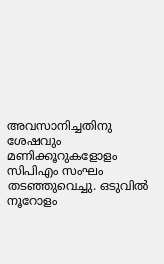അവസാനിച്ചതിനു ശേഷവും മണിക്കൂറുകളോളം സിപിഎം സംഘം തടഞ്ഞുവെച്ചു. ഒടുവില്‍ നൂറോളം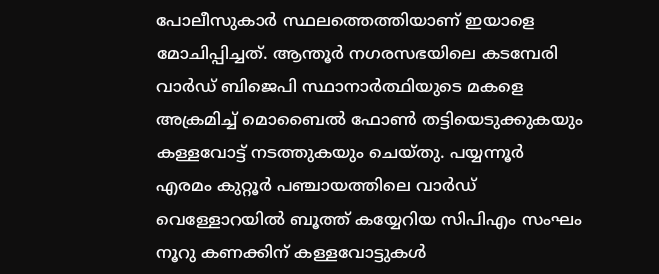പോലീസുകാര്‍ സ്ഥലത്തെത്തിയാണ് ഇയാളെ മോചിപ്പിച്ചത്. ആന്തൂര്‍ നഗരസഭയിലെ കടമ്പേരി വാര്‍ഡ് ബിജെപി സ്ഥാനാര്‍ത്ഥിയുടെ മകളെ അക്രമിച്ച് മൊബൈല്‍ ഫോണ്‍ തട്ടിയെടുക്കുകയും കള്ളവോട്ട് നടത്തുകയും ചെയ്തു. പയ്യന്നൂര്‍ എരമം കുറ്റൂര്‍ പഞ്ചായത്തിലെ വാര്‍ഡ് വെള്ളോറയില്‍ ബൂത്ത് കയ്യേറിയ സിപിഎം സംഘം നൂറു കണക്കിന് കള്ളവോട്ടുകള്‍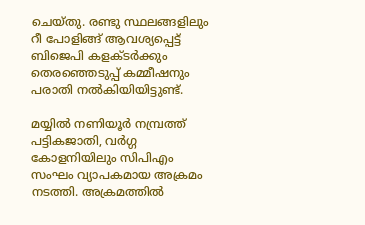ചെയ്തു. രണ്ടു സ്ഥലങ്ങളിലും റീ പോളിങ്ങ് ആവശ്യപ്പെട്ട് ബിജെപി കളക്ടര്‍ക്കും തെരഞ്ഞെടുപ്പ് കമ്മീഷനും പരാതി നല്‍കിയിയിട്ടുണ്ട്.

മയ്യില്‍ നണിയൂര്‍ നമ്പ്രത്ത് പട്ടികജാതി, വര്‍ഗ്ഗ കോളനിയിലും സിപിഎം സംഘം വ്യാപകമായ അക്രമം നടത്തി. അക്രമത്തില്‍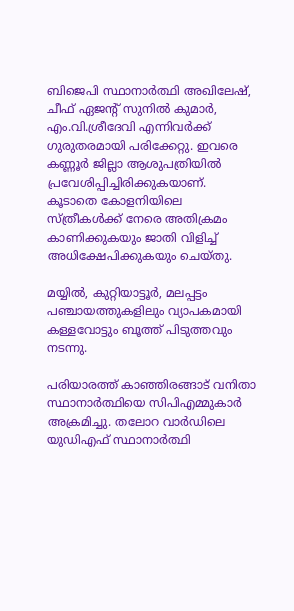ബിജെപി സ്ഥാനാര്‍ത്ഥി അഖിലേഷ്, ചീഫ് ഏജന്റ് സുനില്‍ കുമാര്‍, എം.വി.ശ്രീദേവി എന്നിവര്‍ക്ക് ഗുരുതരമായി പരിക്കേറ്റു. ഇവരെ കണ്ണൂര്‍ ജില്ലാ ആശുപത്രിയില്‍ പ്രവേശിപ്പിച്ചിരിക്കുകയാണ്. കൂടാതെ കോളനിയിലെ സ്ത്രീകള്‍ക്ക് നേരെ അതിക്രമം കാണിക്കുകയും ജാതി വിളിച്ച് അധിക്ഷേപിക്കുകയും ചെയ്തു.

മയ്യില്‍, കുറ്റിയാട്ടൂര്‍, മലപ്പട്ടം പഞ്ചായത്തുകളിലും വ്യാപകമായി കള്ളവോട്ടും ബൂത്ത് പിടുത്തവും നടന്നു.

പരിയാരത്ത് കാഞ്ഞിരങ്ങാട് വനിതാ സ്ഥാനാര്‍ത്ഥിയെ സിപിഎമ്മുകാര്‍ അക്രമിച്ചു. തലോറ വാര്‍ഡിലെ യുഡിഎഫ് സ്ഥാനാര്‍ത്ഥി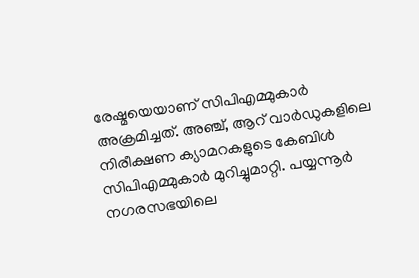രേഷ്മയെയാണ് സിപിഎമ്മുകാര്‍ അക്രമിച്ചത്. അഞ്ച്, ആറ് വാര്‍ഡുകളിലെ നിരീക്ഷണ ക്യാമറകളുടെ കേബിള്‍ സിപിഎമ്മുകാര്‍ മുറിച്ചുമാറ്റി. പയ്യന്നൂര്‍ നഗരസഭയിലെ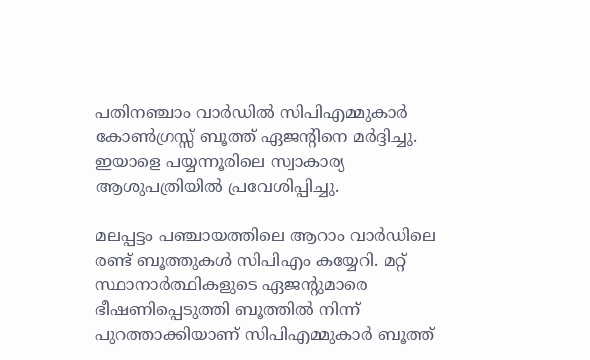പതിനഞ്ചാം വാര്‍ഡില്‍ സിപിഎമ്മുകാര്‍ കോണ്‍ഗ്രസ്സ് ബൂത്ത് ഏജന്റിനെ മര്‍ദ്ദിച്ചു. ഇയാളെ പയ്യന്നൂരിലെ സ്വാകാര്യ ആശുപത്രിയില്‍ പ്രവേശിപ്പിച്ചു.

മലപ്പട്ടം പഞ്ചായത്തിലെ ആറാം വാര്‍ഡിലെ രണ്ട് ബൂത്തുകള്‍ സിപിഎം കയ്യേറി. മറ്റ് സ്ഥാനാര്‍ത്ഥികളുടെ ഏജന്റുമാരെ ഭീഷണിപ്പെടുത്തി ബൂത്തില്‍ നിന്ന് പുറത്താക്കിയാണ് സിപിഎമ്മുകാര്‍ ബൂത്ത്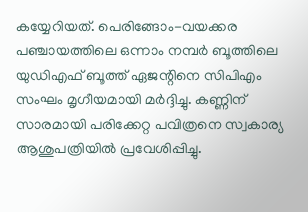കയ്യേറിയത്. പെരിങ്ങോം-വയക്കര പഞ്ചായത്തിലെ ഒന്നാം നമ്പര്‍ ബൂത്തിലെ യുഡിഎഫ് ബൂത്ത് ഏജന്റിനെ സിപിഎം സംഘം മൃഗീയമായി മര്‍ദ്ദിച്ചു. കണ്ണിന് സാരമായി പരിക്കേറ്റ പവിത്രനെ സ്വകാര്യ ആശുപത്രിയില്‍ പ്രവേശിപ്പിച്ചു.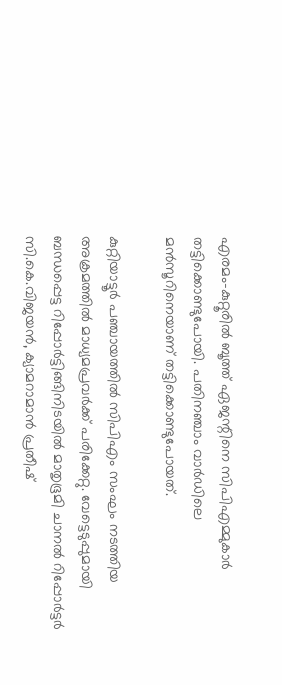എരമം-കുറ്റൂരില്‍ ബൂത്ത് ഏജന്റിനെ സിപിഎമ്മുകാര്‍ തട്ടിക്കൊണ്ടുപോയി. പതിനഞ്ചാം വാര്‍ഡിലെ മന്‍സൂറിനെയാണ് തട്ടിക്കൊണ്ടുപോയത്.

കുറ്റിയാട്ടൂര്‍ പഞ്ചായത്തില്‍ സിപിഎം സംഘം നടത്തിയ അക്രമത്തില്‍ മാധ്യമപ്രവര്‍ക്ക് പരിക്കേറ്റു. വേട്ടെടുപ്പുമായി ബന്ധപ്പെട്ട റിപ്പോര്‍ട്ടിങ്ങിനിടയില്‍ മാതൃഭൂമി ചാനല്‍ റിപ്പോര്‍ട്ടര്‍ സി.കെ.വിജയന്‍, ക്യാമറാമാന്‍ പ്രതീഷ്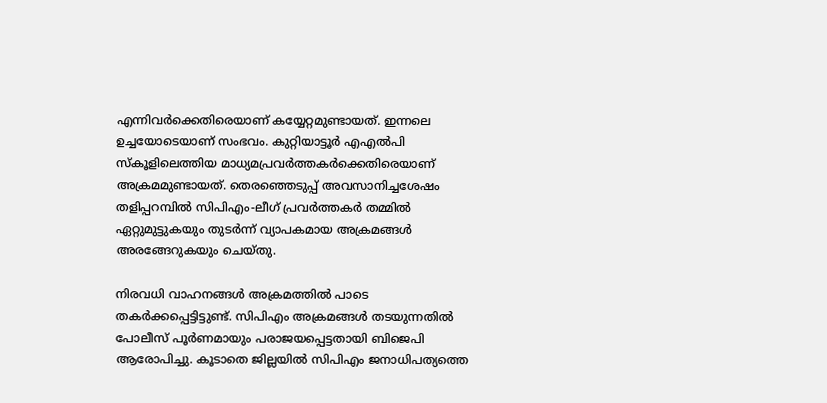എന്നിവര്‍ക്കെതിരെയാണ് കയ്യേറ്റമുണ്ടായത്. ഇന്നലെ ഉച്ചയോടെയാണ് സംഭവം. കുറ്റിയാട്ടൂര്‍ എഎല്‍പി സ്‌കൂളിലെത്തിയ മാധ്യമപ്രവര്‍ത്തകര്‍ക്കെതിരെയാണ് അക്രമമുണ്ടായത്. തെരഞ്ഞെടുപ്പ് അവസാനിച്ചശേഷം തളിപ്പറമ്പില്‍ സിപിഎം-ലീഗ് പ്രവര്‍ത്തകര്‍ തമ്മില്‍ ഏറ്റുമുട്ടുകയും തുടര്‍ന്ന് വ്യാപകമായ അക്രമങ്ങള്‍ അരങ്ങേറുകയും ചെയ്തു.

നിരവധി വാഹനങ്ങള്‍ അക്രമത്തില്‍ പാടെ തകര്‍ക്കപ്പെട്ടിട്ടുണ്ട്. സിപിഎം അക്രമങ്ങള്‍ തടയുന്നതില്‍ പോലീസ് പൂര്‍ണമായും പരാജയപ്പെട്ടതായി ബിജെപി ആരോപിച്ചു. കൂടാതെ ജില്ലയില്‍ സിപിഎം ജനാധിപത്യത്തെ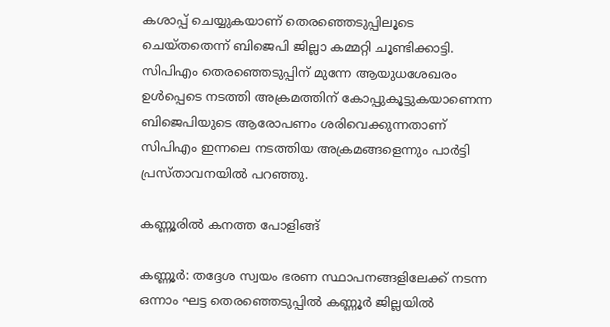കശാപ്പ് ചെയ്യുകയാണ് തെരഞ്ഞെടുപ്പിലൂടെ ചെയ്തതെന്ന് ബിജെപി ജില്ലാ കമ്മറ്റി ചൂണ്ടിക്കാട്ടി. സിപിഎം തെരഞ്ഞെടുപ്പിന് മുന്നേ ആയുധശേഖരം ഉള്‍പ്പെടെ നടത്തി അക്രമത്തിന് കോപ്പുകൂട്ടുകയാണെന്ന ബിജെപിയുടെ ആരോപണം ശരിവെക്കുന്നതാണ് സിപിഎം ഇന്നലെ നടത്തിയ അക്രമങ്ങളെന്നും പാര്‍ട്ടി പ്രസ്താവനയില്‍ പറഞ്ഞു.

കണ്ണൂരില്‍ കനത്ത പോളിങ്ങ്

കണ്ണൂര്‍: തദ്ദേശ സ്വയം ഭരണ സ്ഥാപനങ്ങളിലേക്ക് നടന്ന ഒന്നാം ഘട്ട തെരഞ്ഞെടുപ്പില്‍ കണ്ണൂര്‍ ജില്ലയില്‍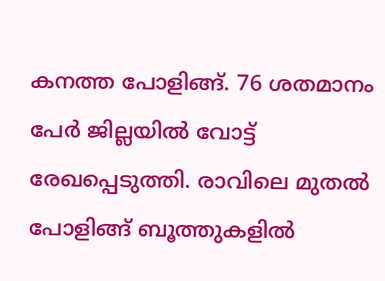കനത്ത പോളിങ്ങ്. 76 ശതമാനം പേര്‍ ജില്ലയില്‍ വോട്ട് രേഖപ്പെടുത്തി. രാവിലെ മുതല്‍ പോളിങ്ങ് ബൂത്തുകളില്‍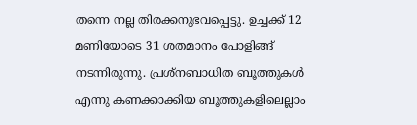തന്നെ നല്ല തിരക്കനുഭവപ്പെട്ടു. ഉച്ചക്ക് 12 മണിയോടെ 31 ശതമാനം പോളിങ്ങ് നടന്നിരുന്നു. പ്രശ്‌നബാധിത ബൂത്തുകള്‍ എന്നു കണക്കാക്കിയ ബൂത്തുകളിലെല്ലാം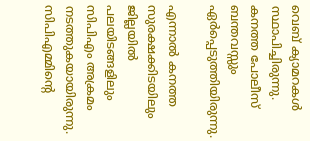വെബ് ക്യാമറകള്‍ സ്ഥാപിച്ചിരുന്നു. കനത്ത പോലീസ് ബന്തവസ്സും ഏര്‍പ്പെടുത്തിയിരുന്നു.

എന്നാല്‍ കനത്ത സുരക്ഷക്കിടയിലും ജില്ലയില്‍ പലയിടങ്ങളിലും സിപിഎം അക്രമം നടത്തുകയായിരുന്നു. സിപിഎമ്മിന്റെ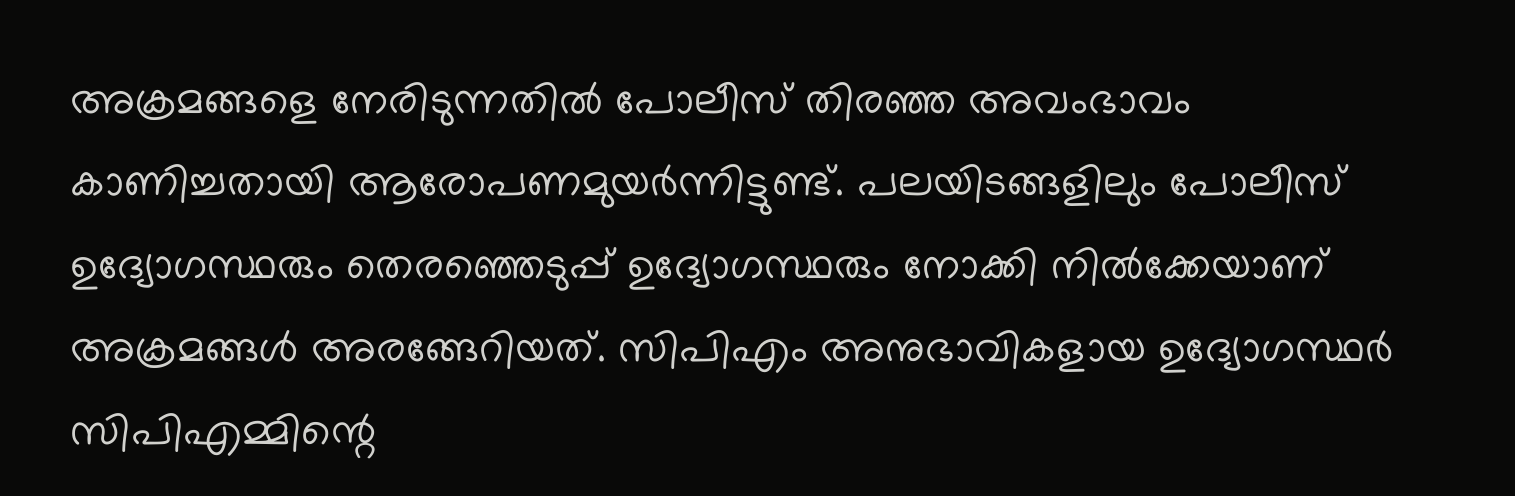അക്രമങ്ങളെ നേരിടുന്നതില്‍ പോലീസ് തിരഞ്ഞ അവംഭാവം കാണിച്ചതായി ആരോപണമുയര്‍ന്നിട്ടുണ്ട്. പലയിടങ്ങളിലും പോലീസ് ഉദ്യോഗസ്ഥരും തെരഞ്ഞെടുപ്പ് ഉദ്യോഗസ്ഥരും നോക്കി നില്‍ക്കേയാണ് അക്രമങ്ങള്‍ അരങ്ങേറിയത്. സിപിഎം അനുഭാവികളായ ഉദ്യോഗസ്ഥര്‍ സിപിഎമ്മിന്റെ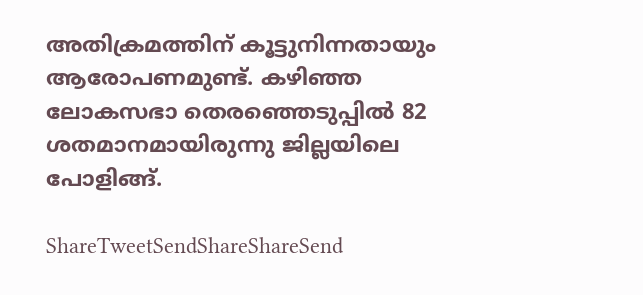അതിക്രമത്തിന് കൂട്ടുനിന്നതായും ആരോപണമുണ്ട്. കഴിഞ്ഞ ലോകസഭാ തെരഞ്ഞെടുപ്പില്‍ 82 ശതമാനമായിരുന്നു ജില്ലയിലെ പോളിങ്ങ്.

ShareTweetSendShareShareSend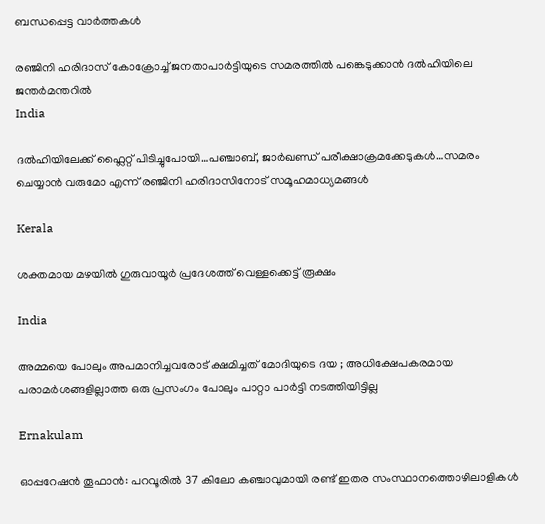ബന്ധപ്പെട്ട വാര്‍ത്തകള്‍

രഞ്ജിനി ഹരിദാസ് കോക്രോച്ച് ജനതാപാര്‍ട്ടിയുടെ സമരത്തില്‍ പങ്കെടുക്കാന്‍ ദല്‍ഹിയിലെ ജന്തര്‍മന്തറില്‍
India

ദല്‍ഹിയിലേക്ക് ഫ്ലൈറ്റ് പിടിച്ചുപോയി…പഞ്ചാബ്, ജാര്‍ഖണ്ഡ് പരീക്ഷാക്രമക്കേടുകള്‍…സമരം ചെയ്യാന്‍ വരുമോ എന്ന് രഞ്ജിനി ഹരിദാസിനോട് സമൂഹമാധ്യമങ്ങള്‍

Kerala

ശക്തമായ മഴയില്‍ ഗുരുവായൂര്‍ പ്രദേശത്ത് വെള്ളക്കെട്ട് രൂക്ഷം

India

അമ്മയെ പോലും അപമാനിച്ചവരോട് ക്ഷമിച്ചത് മോദിയുടെ ദയ ; അധിക്ഷേപകരമായ പരാമർശങ്ങളില്ലാത്ത ഒരു പ്രസംഗം പോലും പാറ്റാ പാർട്ടി നടത്തിയിട്ടില്ല

Ernakulam

ഓപ്പറേഷൻ തൂഫാൻ: പറവൂരിൽ 37 കിലോ കഞ്ചാവുമായി രണ്ട് ഇതര സംസ്ഥാനത്തൊഴിലാളികൾ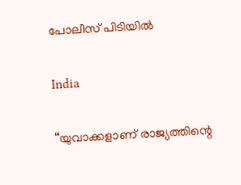പോലീസ് പിടിയിൽ

India

“യുവാക്കളാണ് രാജ്യത്തിന്റെ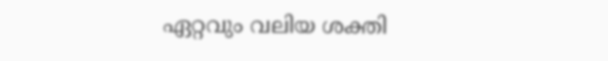ഏറ്റവും വലിയ ശക്തി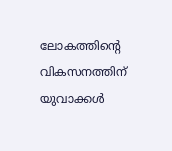ലോകത്തിന്റെ വികസനത്തിന് യുവാക്കൾ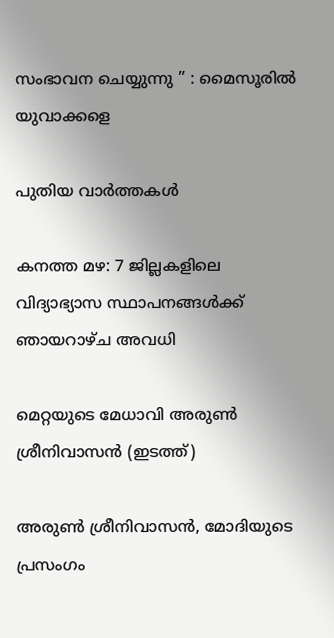സംഭാവന ചെയ്യുന്നു ” : മൈസൂരിൽ യുവാക്കളെ

പുതിയ വാര്‍ത്തകള്‍

കനത്ത മഴ: 7 ജില്ലകളിലെ വിദ്യാഭ്യാസ സ്ഥാപനങ്ങള്‍ക്ക് ഞായറാഴ്ച അവധി

മെറ്റയുടെ മേധാവി അരുണ്‍ ശ്രീനിവാസന്‍ (ഇടത്ത്)

അരുണ്‍ ശ്രീനിവാസന്‍, മോദിയുടെ പ്രസംഗം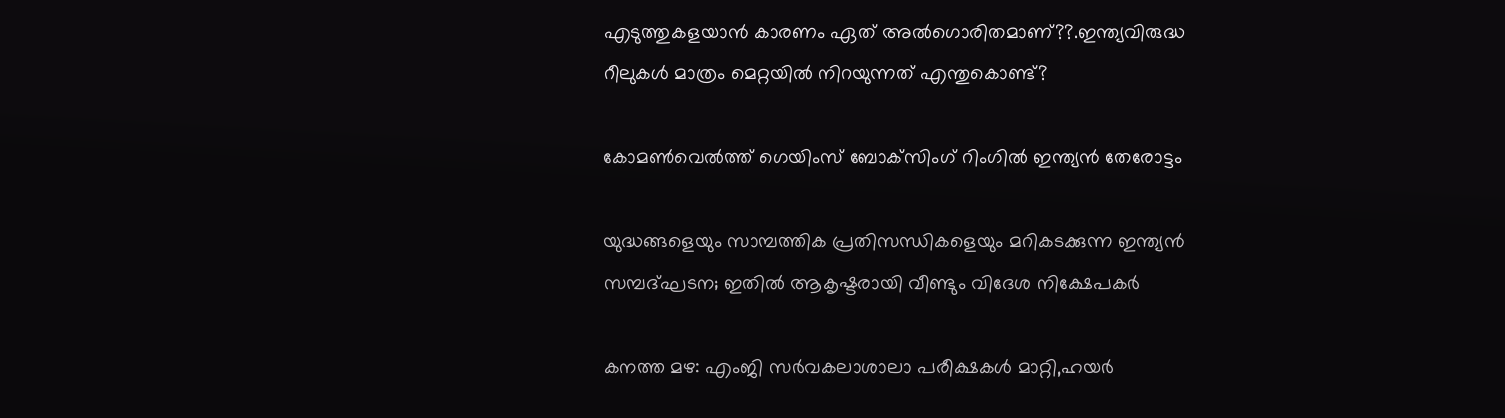എടുത്തുകളയാന്‍ കാരണം ഏത് അല്‍ഗൊരിതമാണ്??.ഇന്ത്യവിരുദ്ധ റീലുകള്‍ മാത്രം മെറ്റയില്‍ നിറയുന്നത് എന്തുകൊണ്ട്?

കോമണ്‍വെല്‍ത്ത് ഗെയിംസ് ബോക്‌സിംഗ് റിംഗില്‍ ഇന്ത്യന്‍ തേരോട്ടം

യുദ്ധങ്ങളെയും സാമ്പത്തിക പ്രതിസന്ധികളെയും മറികടക്കുന്ന ഇന്ത്യന്‍ സമ്പദ്ഘടന; ഇതില്‍ ആകൃഷ്ടരായി വീണ്ടും വിദേശ നിക്ഷേപകര്‍

കനത്ത മഴ: എംജി സര്‍വകലാശാലാ പരീക്ഷകള്‍ മാറ്റി,ഹയര്‍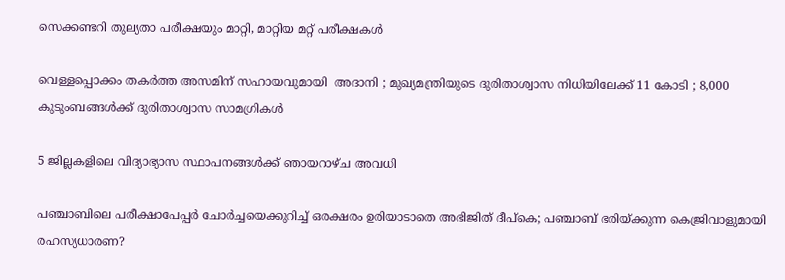സെക്കണ്ടറി തുല്യതാ പരീക്ഷയും മാറ്റി, മാറ്റിയ മറ്റ് പരീക്ഷകള്‍

വെള്ളപ്പൊക്കം തകർത്ത അസമിന് സഹായവുമായി  അദാനി ; മുഖ്യമന്ത്രിയുടെ ദുരിതാശ്വാസ നിധിയിലേക്ക് 11 കോടി ; 8,000 കുടുംബങ്ങൾക്ക് ദുരിതാശ്വാസ സാമഗ്രികൾ

5 ജില്ലകളിലെ വിദ്യാഭ്യാസ സ്ഥാപനങ്ങള്‍ക്ക് ഞായറാഴ്ച അവധി

പഞ്ചാബിലെ പരീക്ഷാപേപ്പര്‍ ചോര്‍ച്ചയെക്കുറിച്ച് ഒരക്ഷരം ഉരിയാടാതെ അഭിജിത് ദീപ്കെ; പഞ്ചാബ് ഭരിയ്‌ക്കുന്ന കെജ്രിവാളുമായി രഹസ്യധാരണ?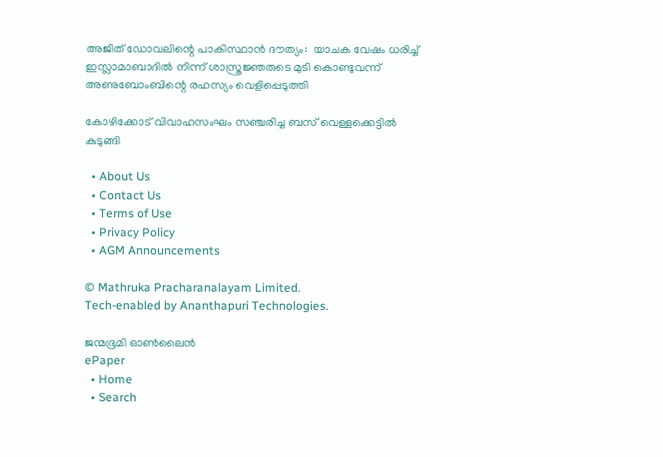അജിത് ഡോവലിന്റെ പാകിസ്ഥാൻ ദൗത്യം:  യാചക വേഷം ധരിച്ച് ഇസ്ലാമാബാദിൽ നിന്ന് ശാസ്ത്രജ്ഞരുടെ മുടി കൊണ്ടുവന്ന് അണുബോംബിന്റെ രഹസ്യം വെളിപ്പെടുത്തി

കോഴിക്കോട് വിവാഹസംഘം സഞ്ചരിച്ച ബസ് വെള്ളക്കെട്ടില്‍ കുടുങ്ങി

  • About Us
  • Contact Us
  • Terms of Use
  • Privacy Policy
  • AGM Announcements

© Mathruka Pracharanalayam Limited.
Tech-enabled by Ananthapuri Technologies.

ജന്മഭൂമി ഓണ്‍ലൈന്‍
ePaper
  • Home
  • Search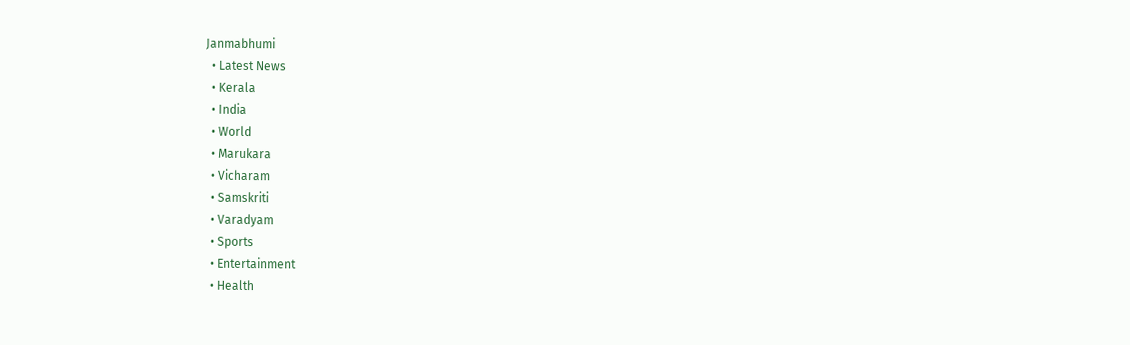Janmabhumi
  • Latest News
  • Kerala
  • India
  • World
  • Marukara
  • Vicharam
  • Samskriti
  • Varadyam
  • Sports
  • Entertainment
  • Health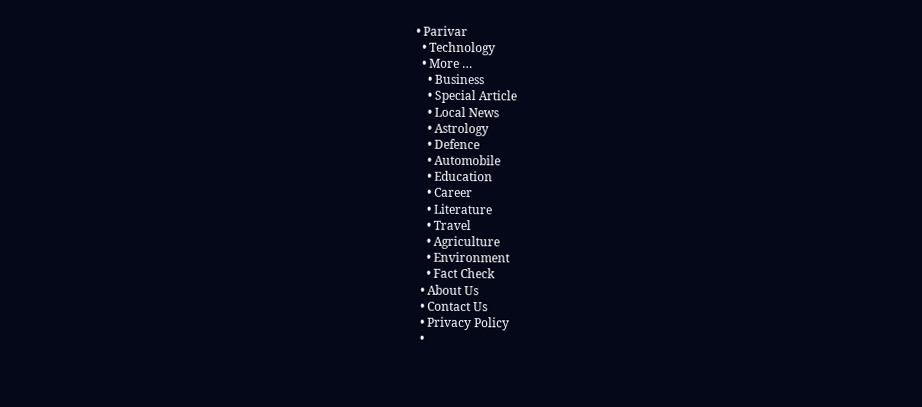• Parivar
  • Technology
  • More …
    • Business
    • Special Article
    • Local News
    • Astrology
    • Defence
    • Automobile
    • Education
    • Career
    • Literature
    • Travel
    • Agriculture
    • Environment
    • Fact Check
  • About Us
  • Contact Us
  • Privacy Policy
  •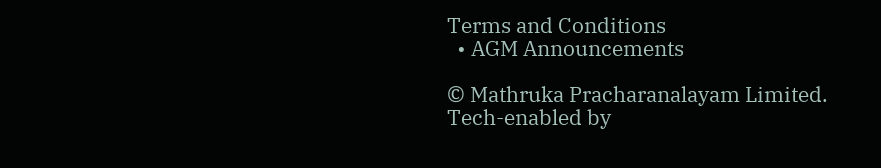Terms and Conditions
  • AGM Announcements

© Mathruka Pracharanalayam Limited.
Tech-enabled by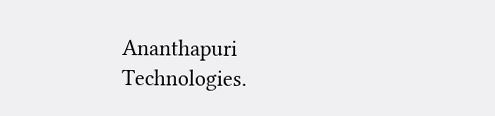Ananthapuri Technologies.